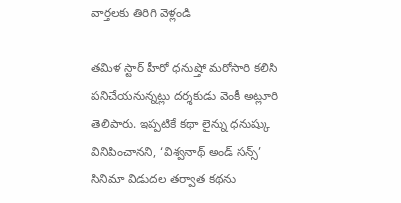వార్తలకు తిరిగి వెళ్లండి

తమిళ స్టార్ హీరో ధనుష్తో మరోసారి కలిసి పనిచేయనున్నట్లు దర్శకుడు వెంకీ అట్లూరి తెలిపారు. ఇప్పటికే కథా లైన్ను ధనుష్కు వినిపించానని, ‘విశ్వనాథ్ అండ్ సన్స్’ సినిమా విడుదల తర్వాత కథను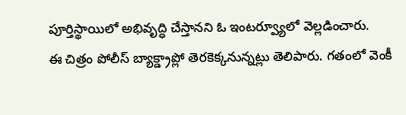పూర్తిస్థాయిలో అభివృద్ధి చేస్తానని ఓ ఇంటర్వ్యూలో వెల్లడించారు.
ఈ చిత్రం పోలీస్ బ్యాక్డ్రాప్లో తెరకెక్కనున్నట్లు తెలిపారు. గతంలో వెంకీ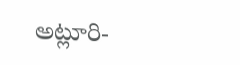అట్లూరి-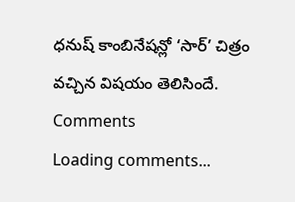ధనుష్ కాంబినేషన్లో ‘సార్’ చిత్రం వచ్చిన విషయం తెలిసిందే.
Comments
Loading comments...